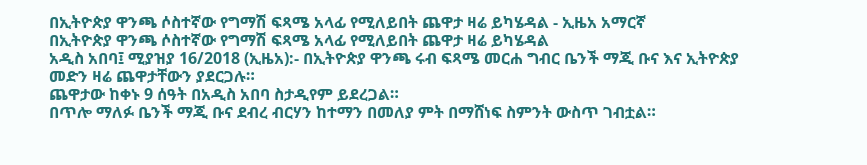በኢትዮጵያ ዋንጫ ሶስተኛው የግማሽ ፍጻሜ አላፊ የሚለይበት ጨዋታ ዛሬ ይካሄዳል - ኢዜአ አማርኛ
በኢትዮጵያ ዋንጫ ሶስተኛው የግማሽ ፍጻሜ አላፊ የሚለይበት ጨዋታ ዛሬ ይካሄዳል
አዲስ አበባ፤ ሚያዝያ 16/2018 (ኢዜአ):- በኢትዮጵያ ዋንጫ ሩብ ፍጻሜ መርሐ ግብር ቤንች ማጂ ቡና እና ኢትዮጵያ መድን ዛሬ ጨዋታቸውን ያደርጋሉ።
ጨዋታው ከቀኑ 9 ሰዓት በአዲስ አበባ ስታዲየም ይደረጋል።
በጥሎ ማለፉ ቤንች ማጂ ቡና ደብረ ብርሃን ከተማን በመለያ ምት በማሸነፍ ስምንት ውስጥ ገብቷል።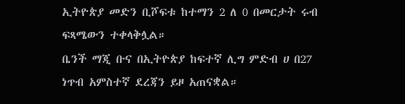ኢትዮጵያ መድን ቢሾፍቱ ከተማን 2 ለ 0 በመርታት ሩብ ፍጻሜውን ተቀላቅሏል።
ቤንች ማጂ ቡና በኢትዮጵያ ከፍተኛ ሊግ ምድብ ሀ በ27 ነጥብ አምስተኛ ደረጃን ይዞ አጠናቋል።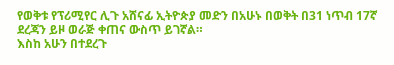የወቅቱ የፕሪሚየር ሊጉ አሸናፊ ኢትዮጵያ መድን በአሁኑ በወቅት በ31 ነጥብ 17ኛ ደረጃን ይዞ ወራጅ ቀጠና ውስጥ ይገኛል።
እስከ አሁን በተደረጉ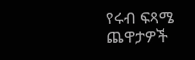የሩብ ፍጻሜ ጨዋታዎች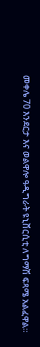መቀሌ 70 እንደርታ እና ወልዋሎ ዓዲግራት ዩኒቨርሲቲ ለግማሽ ፍጻሜ አልፈዋል።